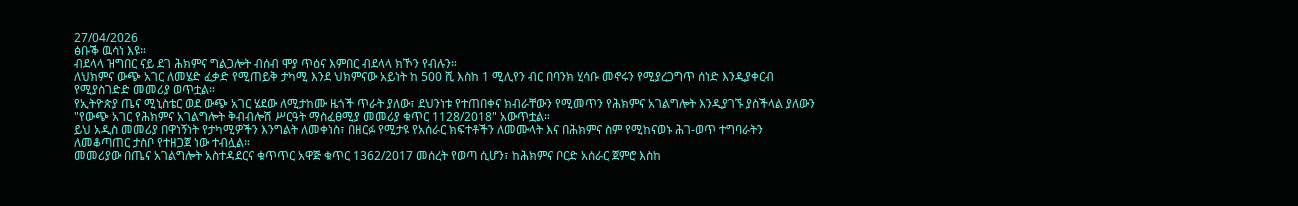27/04/2026
ፅቡቕ ዉሳነ እዩ።
ብደላላ ዝግበር ናይ ደገ ሕክምና ግልጋሎት ብሰብ ሞያ ጥዕና እምበር ብደላላ ክኾን የብሉን።
ለህክምና ውጭ አገር ለመሄድ ፈቃድ የሚጠይቅ ታካሚ እንደ ህክምናው አይነት ከ 500 ሺ እስከ 1 ሚሊየን ብር በባንክ ሂሳቡ መኖሩን የሚያረጋግጥ ሰነድ እንዲያቀርብ የሚያስገድድ መመሪያ ወጥቷል።
የኢትዮጵያ ጤና ሚኒስቴር ወደ ውጭ አገር ሄደው ለሚታከሙ ዜጎች ጥራት ያለው፣ ደህንነቱ የተጠበቀና ክብራቸውን የሚመጥን የሕክምና አገልግሎት እንዲያገኙ ያስችላል ያለውን "የውጭ አገር የሕክምና አገልግሎት ቅብብሎሽ ሥርዓት ማስፈፀሚያ መመሪያ ቁጥር 1128/2018" አውጥቷል።
ይህ አዲስ መመሪያ በዋነኝነት የታካሚዎችን እንግልት ለመቀነስ፣ በዘርፉ የሚታዩ የአሰራር ክፍተቶችን ለመሙላት እና በሕክምና ስም የሚከናወኑ ሕገ-ወጥ ተግባራትን ለመቆጣጠር ታስቦ የተዘጋጀ ነው ተብሏል።
መመሪያው በጤና አገልግሎት አስተዳደርና ቁጥጥር አዋጅ ቁጥር 1362/2017 መሰረት የወጣ ሲሆን፣ ከሕክምና ቦርድ አሰራር ጀምሮ እስከ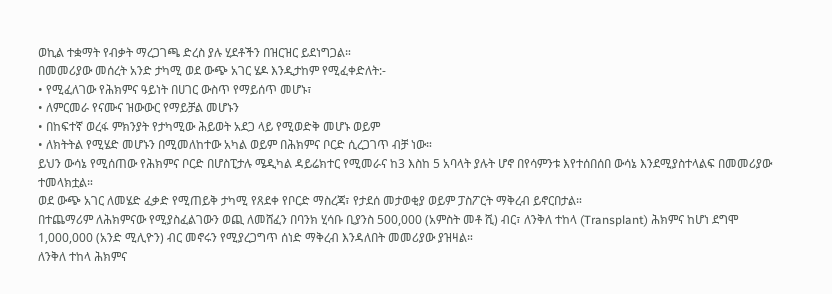ወኪል ተቋማት የብቃት ማረጋገጫ ድረስ ያሉ ሂደቶችን በዝርዝር ይደነግጋል።
በመመሪያው መሰረት አንድ ታካሚ ወደ ውጭ አገር ሄዶ እንዲታከም የሚፈቀድለት:-
• የሚፈለገው የሕክምና ዓይነት በሀገር ውስጥ የማይሰጥ መሆኑ፣
• ለምርመራ የናሙና ዝውውር የማይቻል መሆኑን
• በከፍተኛ ወረፋ ምክንያት የታካሚው ሕይወት አደጋ ላይ የሚወድቅ መሆኑ ወይም
• ለክትትል የሚሄድ መሆኑን በሚመለከተው አካል ወይም በሕክምና ቦርድ ሲረጋገጥ ብቻ ነው።
ይህን ውሳኔ የሚሰጠው የሕክምና ቦርድ በሆስፒታሉ ሜዲካል ዳይሬክተር የሚመራና ከ3 እስከ 5 አባላት ያሉት ሆኖ በየሳምንቱ እየተሰበሰበ ውሳኔ እንደሚያስተላልፍ በመመሪያው ተመላክቷል።
ወደ ውጭ አገር ለመሄድ ፈቃድ የሚጠይቅ ታካሚ የጸደቀ የቦርድ ማስረጃ፣ የታደሰ መታወቂያ ወይም ፓስፖርት ማቅረብ ይኖርበታል።
በተጨማሪም ለሕክምናው የሚያስፈልገውን ወጪ ለመሸፈን በባንክ ሂሳቡ ቢያንስ 500,000 (አምስት መቶ ሺ) ብር፣ ለንቅለ ተከላ (Transplant) ሕክምና ከሆነ ደግሞ 1,000,000 (አንድ ሚሊዮን) ብር መኖሩን የሚያረጋግጥ ሰነድ ማቅረብ እንዳለበት መመሪያው ያዝዛል።
ለንቅለ ተከላ ሕክምና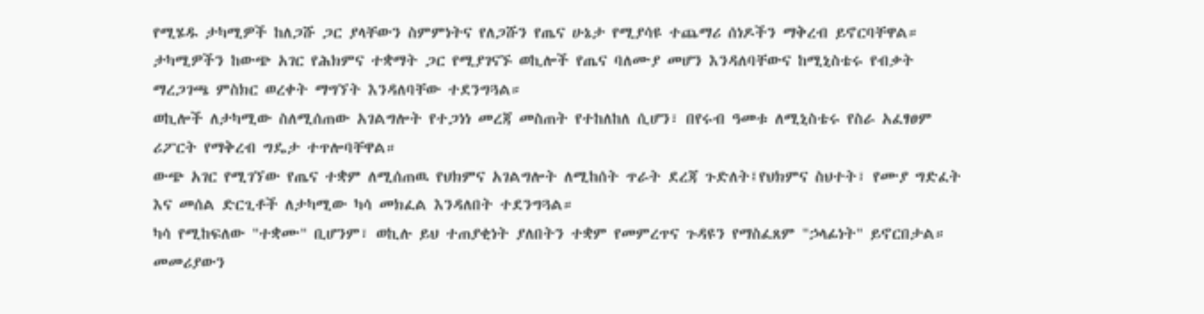የሚሄዱ ታካሚዎች ከለጋሹ ጋር ያላቸውን ስምምነትና የለጋሹን የጤና ሁኔታ የሚያሳዩ ተጨማሪ ሰነዶችን ማቅረብ ይኖርባቸዋል።
ታካሚዎችን ከውጭ አገር የሕክምና ተቋማት ጋር የሚያገናኙ ወኪሎች የጤና ባለሙያ መሆን እንዳለባቸውና ከሚኒስቴሩ የብቃት ማረጋገጫ ምስክር ወረቀት ማግኘት እንዳለባቸው ተደንግጓል።
ወኪሎች ለታካሚው ስለሚሰጠው አገልግሎት የተጋነነ መረጃ መስጠት የተከለከለ ሲሆን፣ በየሩብ ዓመቱ ለሚኒስቴሩ የስራ አፈፃፀም ሪፖርት የማቅረብ ግዴታ ተጥሎባቸዋል።
ውጭ አገር የሚገኘው የጤና ተቋም ለሚሰጠዉ የህክምና አገልግሎት ለሚከሰት ጥራት ደረጃ ጉድለት፤የህክምና ስህተት፣ የሙያ ግድፈት እና መሰል ድርጊቶች ለታካሚው ካሳ መክፈል እንዳለበት ተደንግጓል።
ካሳ የሚከፍለው "ተቋሙ" ቢሆንም፣ ወኪሉ ይህ ተጠያቂነት ያለበትን ተቋም የመምረጥና ጉዳዩን የማስፈጸም "ኃላፊነት" ይኖርበታል።
መመሪያውን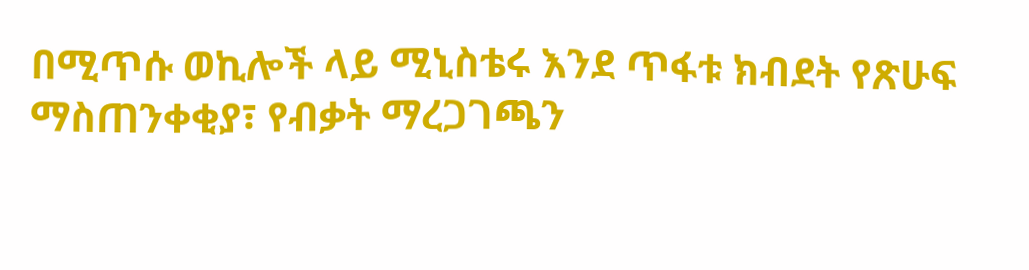በሚጥሱ ወኪሎች ላይ ሚኒስቴሩ እንደ ጥፋቱ ክብደት የጽሁፍ ማስጠንቀቂያ፣ የብቃት ማረጋገጫን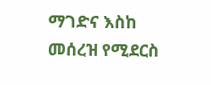ማገድና እስከ መሰረዝ የሚደርስ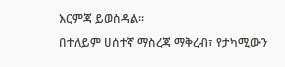እርምጃ ይወስዳል።
በተለይም ሀሰተኛ ማስረጃ ማቅረብ፣ የታካሚውን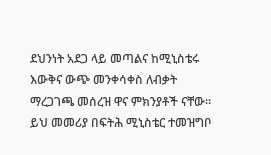ደህንነት አደጋ ላይ መጣልና ከሚኒስቴሩ እውቅና ውጭ መንቀሳቀስ ለብቃት ማረጋገጫ መሰረዝ ዋና ምክንያቶች ናቸው።
ይህ መመሪያ በፍትሕ ሚኒስቴር ተመዝግቦ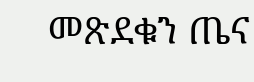መጽደቁን ጤና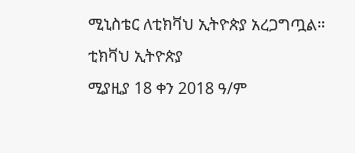ሚኒስቴር ለቲክቫህ ኢትዮጵያ አረጋግጧል።
ቲክቫህ ኢትዮጵያ
ሚያዚያ 18 ቀን 2018 ዓ/ም